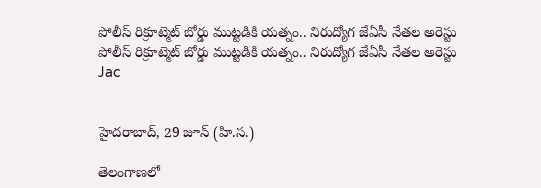పోలీస్ రిక్రూట్మెట్ బోర్డు ముట్టడికి యత్నం.. నిరుద్యోగ జేఏసీ నేతల అరెస్టు
పోలీస్ రిక్రూట్మెట్ బోర్డు ముట్టడికి యత్నం.. నిరుద్యోగ జేఏసీ నేతల అరెస్టు
Jac


హైదరాబాద్, 29 జూన్ (హి.స.)

తెలంగాణలో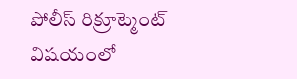పోలీస్ రిక్రూట్మెంట్ విషయంలో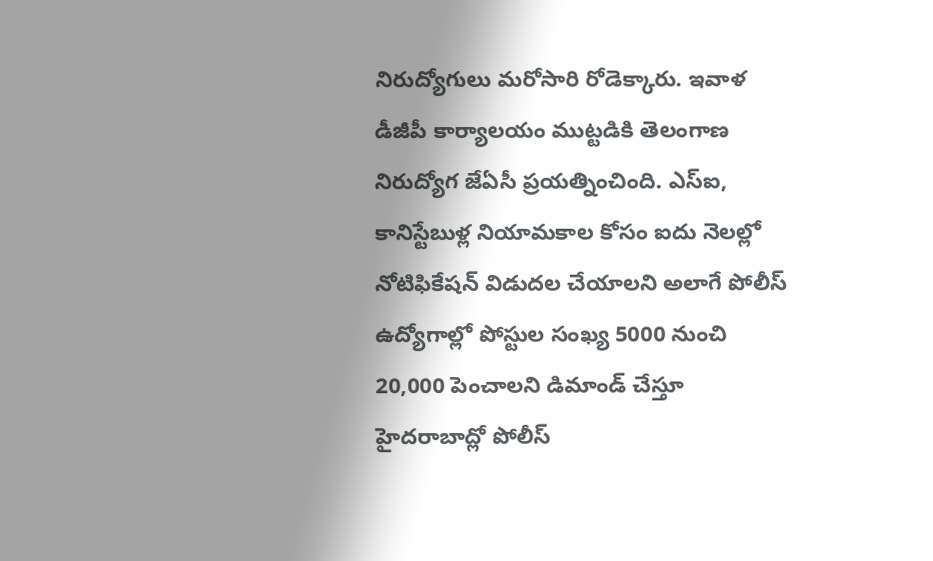నిరుద్యోగులు మరోసారి రోడెక్కారు. ఇవాళ డీజీపీ కార్యాలయం ముట్టడికి తెలంగాణ నిరుద్యోగ జేఏసీ ప్రయత్నించింది. ఎస్ఐ, కానిస్టేబుళ్ల నియామకాల కోసం ఐదు నెలల్లో నోటిఫికేషన్ విడుదల చేయాలని అలాగే పోలీస్ ఉద్యోగాల్లో పోస్టుల సంఖ్య 5000 నుంచి 20,000 పెంచాలని డిమాండ్ చేస్తూ హైదరాబాద్లో పోలీస్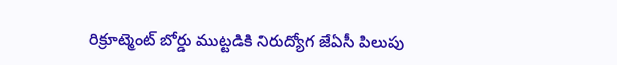రిక్రూట్మెంట్ బోర్డు ముట్టడికి నిరుద్యోగ జేఏసీ పిలుపు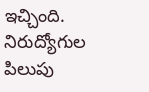ఇచ్చింది. నిరుద్యోగుల పిలుపు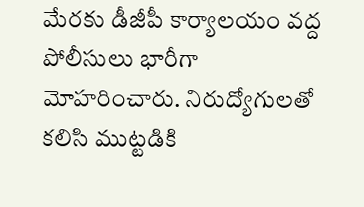మేరకు డీజీపీ కార్యాలయం వద్ద పోలీసులు భారీగా మోహరించారు. నిరుద్యోగులతో కలిసి ముట్టడికి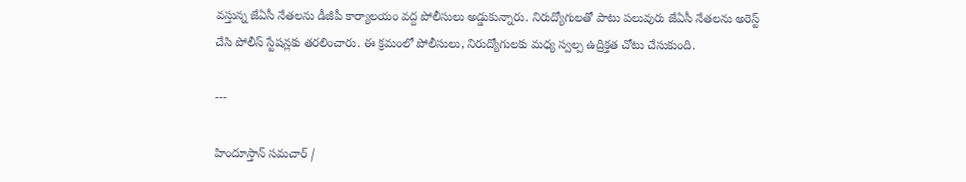వస్తున్న జేఏసీ నేతలను డీజీపీ కార్యాలయం వద్ద పోలీసులు అడ్డుకున్నారు. నిరుద్యోగులతో పాటు పలువురు జేఏసీ నేతలను అరెస్ట్ చేసి పోలీస్ స్టేషన్లకు తరలించారు. ఈ క్రమంలో పోలీసులు, నిరుద్యోగులకు మధ్య స్వల్ప ఉద్రిక్తత చోటు చేసుకుంది.

---

హిందూస్తాన్ సమచార్ /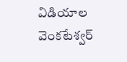విడియాల వెంకటేశ్వర్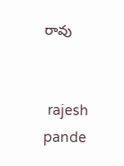రావు


 rajesh pande